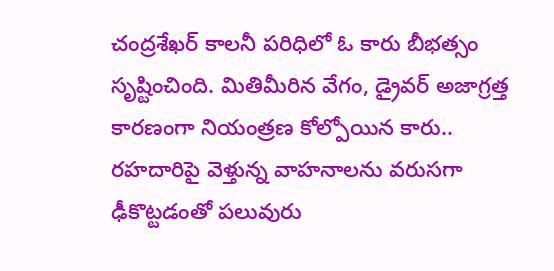చంద్రశేఖర్ కాలనీ పరిధిలో ఓ కారు బీభత్సం సృష్టించింది. మితిమీరిన వేగం, డ్రైవర్ అజాగ్రత్త కారణంగా నియంత్రణ కోల్పోయిన కారు..
రహదారిపై వెళ్తున్న వాహనాలను వరుసగా ఢీకొట్టడంతో పలువురు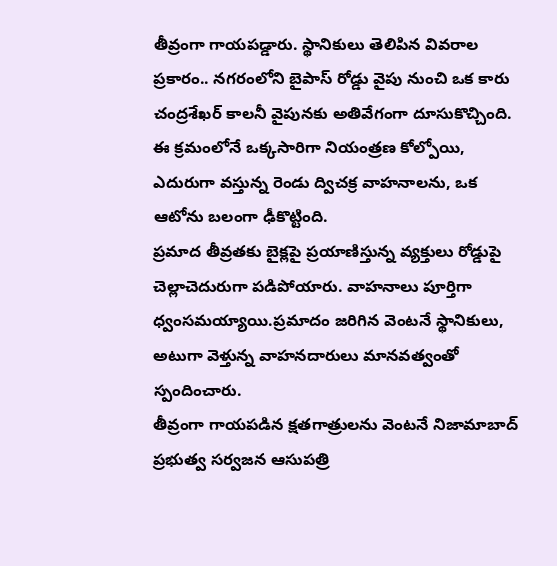తీవ్రంగా గాయపడ్డారు. స్థానికులు తెలిపిన వివరాల ప్రకారం.. నగరంలోని బైపాస్ రోడ్డు వైపు నుంచి ఒక కారు చంద్రశేఖర్ కాలనీ వైపునకు అతివేగంగా దూసుకొచ్చింది. ఈ క్రమంలోనే ఒక్కసారిగా నియంత్రణ కోల్పోయి, ఎదురుగా వస్తున్న రెండు ద్విచక్ర వాహనాలను, ఒక ఆటోను బలంగా ఢీకొట్టింది.
ప్రమాద తీవ్రతకు బైక్లపై ప్రయాణిస్తున్న వ్యక్తులు రోడ్డుపై చెల్లాచెదురుగా పడిపోయారు. వాహనాలు పూర్తిగా ధ్వంసమయ్యాయి.ప్రమాదం జరిగిన వెంటనే స్థానికులు, అటుగా వెళ్తున్న వాహనదారులు మానవత్వంతో స్పందించారు.
తీవ్రంగా గాయపడిన క్షతగాత్రులను వెంటనే నిజామాబాద్ ప్రభుత్వ సర్వజన ఆసుపత్రి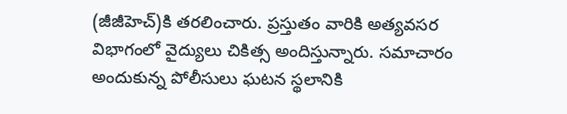(జీజీహెచ్)కి తరలించారు. ప్రస్తుతం వారికి అత్యవసర విభాగంలో వైద్యులు చికిత్స అందిస్తున్నారు. సమాచారం అందుకున్న పోలీసులు ఘటన స్థలానికి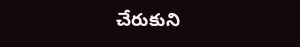చేరుకుని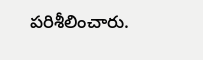పరిశీలించారు.